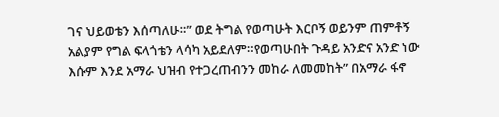ገና ህይወቴን እሰጣለሁ።” ወደ ትግል የወጣሁት እርቦኝ ወይንም ጠምቶኝ አልያም የግል ፍላጎቴን ላሳካ አይደለም።የወጣሁበት ጉዳይ አንድና አንድ ነው እሱም እንደ አማራ ህዝብ የተጋረጠብንን መከራ ለመመከት” በአማራ ፋኖ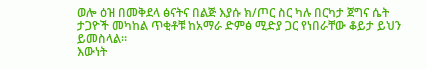ወሎ ዕዝ በመቅደላ ፅናትና በልጅ እያሱ ክ/ጦር ስር ካሉ በርካታ ጀግና ሴት ታጋዮች መካከል ጥቂቶቹ ከአማራ ድምፅ ሚድያ ጋር የነበራቸው ቆይታ ይህን ይመስላል።
እውነት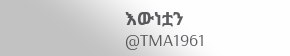እውነቷን
@TMA1961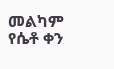መልካም የሴቶ ቀን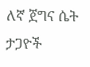ለኛ ጀግና ሴት ታጋዮች